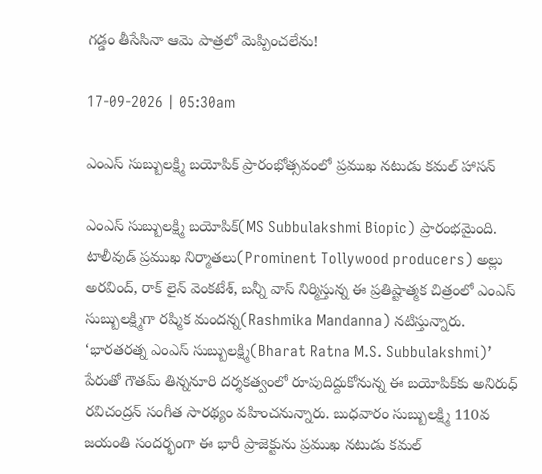గడ్డం తీసేసినా ఆమె పాత్రలో మెప్పించలేను!

17-09-2026 | 05:30am

ఎంఎస్ సుబ్బులక్ష్మి బయోపిక్ ప్రారంభోత్సవంలో ప్రముఖ నటుడు కమల్ హాసన్

ఎంఎస్ సుబ్బులక్ష్మి బయోపిక్(MS Subbulakshmi Biopic) ప్రారంభమైంది. టాలీవుడ్ ప్రముఖ నిర్మాతలు(Prominent Tollywood producers) అల్లు అరవింద్, రాక్ లైన్ వెంకటేశ్, బన్నీ వాస్ నిర్మిస్తున్న ఈ ప్రతిష్టాత్మక చిత్రంలో ఎంఎస్ సుబ్బులక్ష్మిగా రష్మిక మందన్న(Rashmika Mandanna) నటిస్తున్నారు. ‘భారతరత్న ఎంఎస్ సుబ్బులక్ష్మి(Bharat Ratna M.S. Subbulakshmi)’ పేరుతో గౌతమ్ తిన్ననూరి దర్శకత్వంలో రూపుదిద్దుకోనున్న ఈ బయోపిక్‌కు అనిరుధ్ రవిచంద్రన్ సంగీత సారథ్యం వహించనున్నారు. బుధవారం సుబ్బులక్ష్మి 110వ జయంతి సందర్భంగా ఈ భారీ ప్రాజెక్టును ప్రముఖ నటుడు కమల్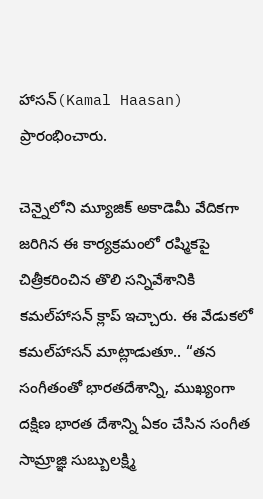హాసన్(Kamal Haasan) ప్రారంభించారు.

చెన్నైలోని మ్యూజిక్ అకాడెమీ వేదికగా జరిగిన ఈ కార్యక్రమంలో రష్మికపై చిత్రీకరించిన తొలి సన్నివేశానికి కమల్‌హాసన్ క్లాప్ ఇచ్చారు. ఈ వేడుకలో కమల్‌హాసన్ మాట్లాడుతూ.. “తన సంగీతంతో భారతదేశాన్ని, ముఖ్యంగా దక్షిణ భారత దేశాన్ని ఏకం చేసిన సంగీత సామ్రాజ్ఞి సుబ్బులక్ష్మి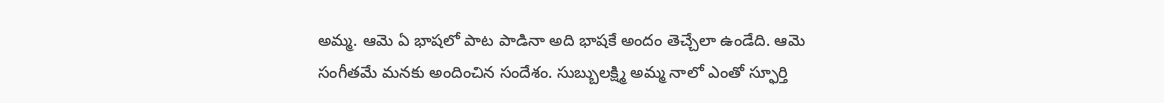అమ్మ. ఆమె ఏ భాషలో పాట పాడినా అది భాషకే అందం తెచ్చేలా ఉండేది. ఆమె సంగీతమే మనకు అందించిన సందేశం. సుబ్బులక్ష్మి అమ్మ నాలో ఎంతో స్ఫూర్తి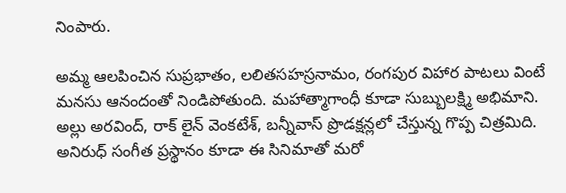నింపారు.

అమ్మ ఆలపించిన సుప్రభాతం, లలితసహస్రనామం, రంగపుర విహార పాటలు వింటే మనసు ఆనందంతో నిండిపోతుంది. మహాత్మాగాంధీ కూడా సుబ్బులక్ష్మి అభిమాని. అల్లు అరవింద్, రాక్ లైన్ వెంకటేశ్, బన్నీవాస్ ప్రొడక్షన్లలో చేస్తున్న గొప్ప చిత్రమిది. అనిరుధ్ సంగీత ప్రస్థానం కూడా ఈ సినిమాతో మరో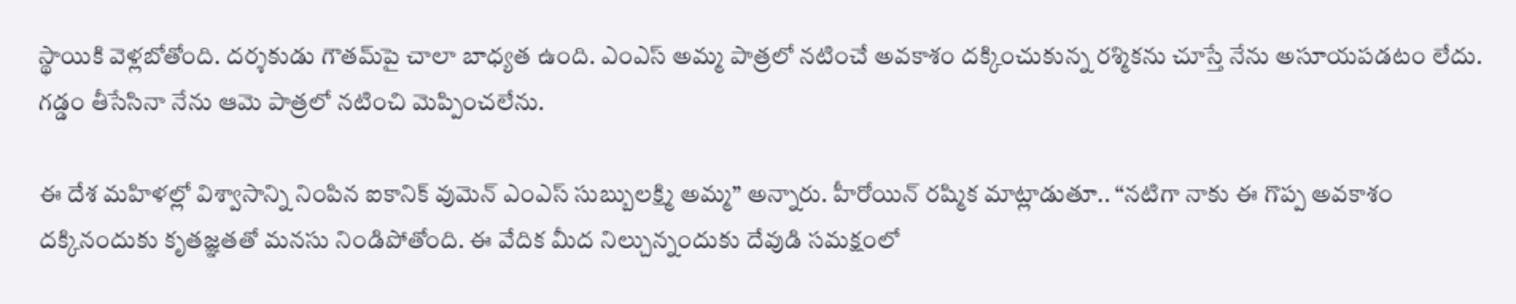స్థాయికి వెళ్లబోతోంది. దర్శకుడు గౌతమ్‌పై చాలా బాధ్యత ఉంది. ఎంఎస్ అమ్మ పాత్రలో నటించే అవకాశం దక్కించుకున్న రశ్మికను చూస్తే నేను అసూయపడటం లేదు. గడ్డం తీసేసినా నేను ఆమె పాత్రలో నటించి మెప్పించలేను.

ఈ దేశ మహిళల్లో విశ్వాసాన్ని నింపిన ఐకానిక్ వుమెన్ ఎంఎస్ సుబ్బులక్ష్మి అమ్మ” అన్నారు. హీరోయిన్ రష్మిక మాట్లాడుతూ.. “నటిగా నాకు ఈ గొప్ప అవకాశం దక్కినందుకు కృతజ్ఞతతో మనసు నిండిపోతోంది. ఈ వేదిక మీద నిల్చున్నందుకు దేవుడి సమక్షంలో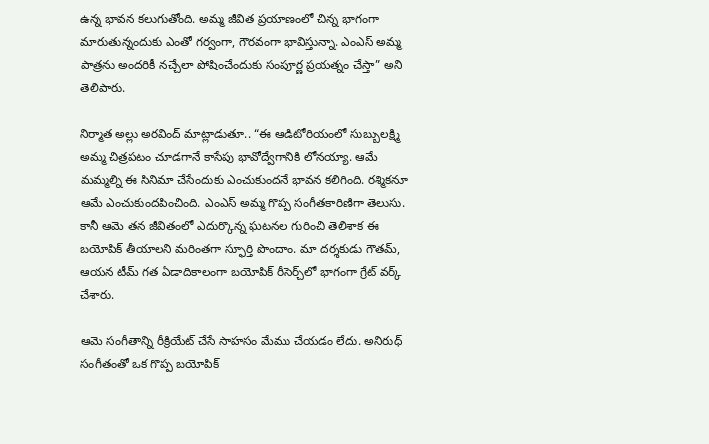ఉన్న భావన కలుగుతోంది. అమ్మ జీవిత ప్రయాణంలో చిన్న భాగంగా మారుతున్నందుకు ఎంతో గర్వంగా, గౌరవంగా భావిస్తున్నా. ఎంఎస్ అమ్మ పాత్రను అందరికీ నచ్చేలా పోషించేందుకు సంపూర్ణ ప్రయత్నం చేస్తా” అని తెలిపారు.

నిర్మాత అల్లు అరవింద్ మాట్లాడుతూ.. “ఈ ఆడిటోరియంలో సుబ్బులక్ష్మి అమ్మ చిత్రపటం చూడగానే కాసేపు భావోద్వేగానికి లోనయ్యా. ఆమే మమ్మల్ని ఈ సినిమా చేసేందుకు ఎంచుకుందనే భావన కలిగింది. రశ్మికనూ ఆమే ఎంచుకుందపించింది. ఎంఎస్ అమ్మ గొప్ప సంగీతకారిణిగా తెలుసు. కానీ ఆమె తన జీవితంలో ఎదుర్కొన్న ఘటనల గురించి తెలిశాక ఈ బయోపిక్ తీయాలని మరింతగా స్ఫూర్తి పొందాం. మా దర్శకుడు గౌతమ్, ఆయన టీమ్ గత ఏడాదికాలంగా బయోపిక్ రీసెర్చ్‌లో భాగంగా గ్రేట్ వర్క్ చేశారు.

ఆమె సంగీతాన్ని రీక్రియేట్ చేసే సాహసం మేము చేయడం లేదు. అనిరుధ్ సంగీతంతో ఒక గొప్ప బయోపిక్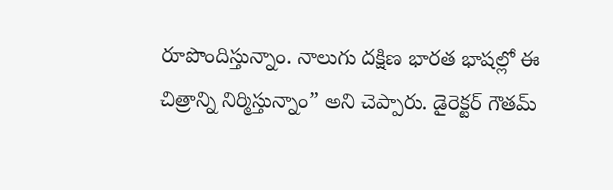రూపొందిస్తున్నాం. నాలుగు దక్షిణ భారత భాషల్లో ఈ చిత్రాన్ని నిర్మిస్తున్నాం” అని చెప్పారు. డైరెక్టర్ గౌతమ్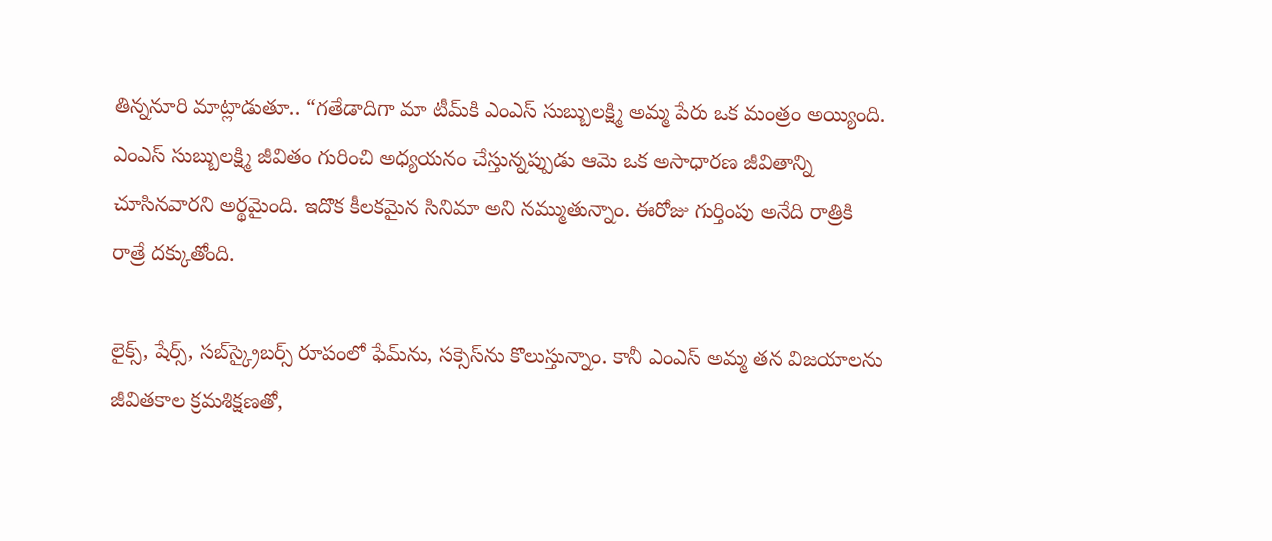తిన్ననూరి మాట్లాడుతూ.. “గతేడాదిగా మా టీమ్‌కి ఎంఎస్ సుబ్బులక్ష్మి అమ్మ పేరు ఒక మంత్రం అయ్యింది. ఎంఎస్ సుబ్బులక్ష్మి జీవితం గురించి అధ్యయనం చేస్తున్నప్పుడు ఆమె ఒక అసాధారణ జీవితాన్ని చూసినవారని అర్థమైంది. ఇదొక కీలకమైన సినిమా అని నమ్ముతున్నాం. ఈరోజు గుర్తింపు అనేది రాత్రికి రాత్రే దక్కుతోంది.

లైక్స్, షేర్స్, సబ్‌స్క్రైబర్స్ రూపంలో ఫేమ్‌ను, సక్సెస్‌ను కొలుస్తున్నాం. కానీ ఎంఎస్ అమ్మ తన విజయాలను జీవితకాల క్రమశిక్షణతో,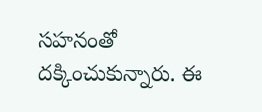సహనంతో దక్కించుకున్నారు. ఈ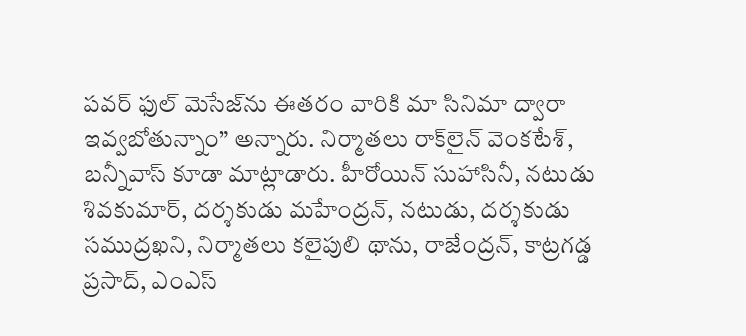పవర్ ఫుల్ మెసేజ్‌ను ఈతరం వారికి మా సినిమా ద్వారా ఇవ్వబోతున్నాం” అన్నారు. నిర్మాతలు రాక్‌లైన్ వెంకటేశ్, బన్నీవాస్ కూడా మాట్లాడారు. హీరోయిన్ సుహాసినీ, నటుడు శివకుమార్, దర్శకుడు మహేంద్రన్, నటుడు, దర్శకుడు సముద్రఖని, నిర్మాతలు కలైపులి థాను, రాజేంద్రన్, కాట్రగడ్డ ప్రసాద్, ఎంఎస్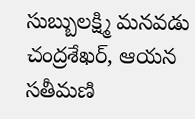సుబ్బులక్ష్మి మనవడు చంద్రశేఖర్, ఆయన సతీమణి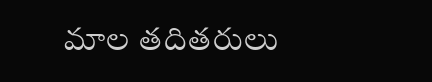మాల తదితరులు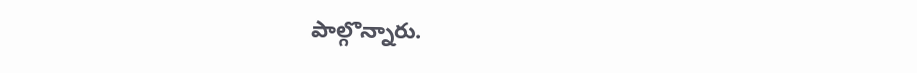పాల్గొన్నారు.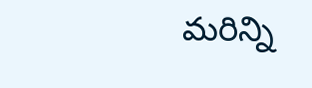మరిన్ని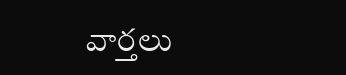వార్తలు